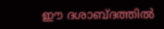ഈ ദശാബ്ദത്തില്‍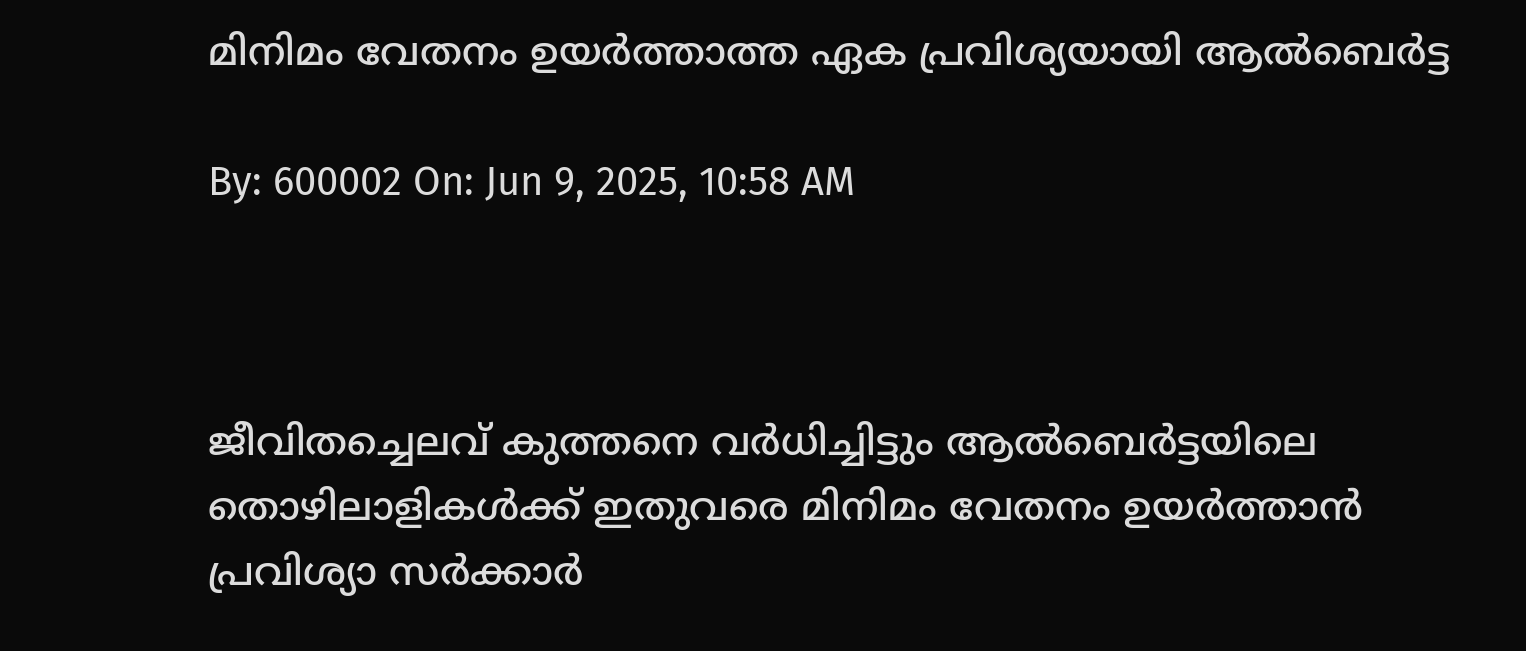മിനിമം വേതനം ഉയര്‍ത്താത്ത ഏക പ്രവിശ്യയായി ആല്‍ബെര്‍ട്ട

By: 600002 On: Jun 9, 2025, 10:58 AM



ജീവിതച്ചെലവ് കുത്തനെ വര്‍ധിച്ചിട്ടും ആല്‍ബെര്‍ട്ടയിലെ തൊഴിലാളികള്‍ക്ക് ഇതുവരെ മിനിമം വേതനം ഉയര്‍ത്താന്‍ പ്രവിശ്യാ സര്‍ക്കാര്‍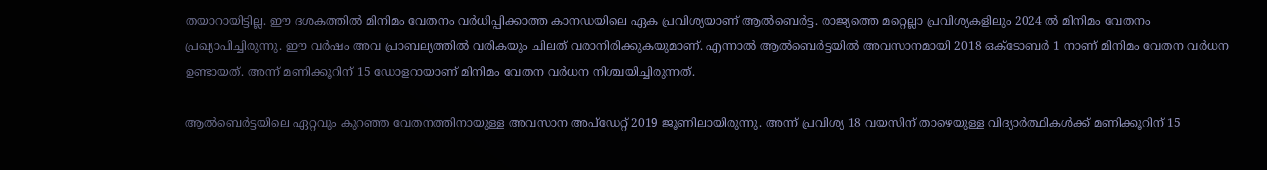തയാറായിട്ടില്ല. ഈ ദശകത്തില്‍ മിനിമം വേതനം വര്‍ധിപ്പിക്കാത്ത കാനഡയിലെ ഏക പ്രവിശ്യയാണ് ആല്‍ബെര്‍ട്ട. രാജ്യത്തെ മറ്റെല്ലാ പ്രവിശ്യകളിലും 2024 ല്‍ മിനിമം വേതനം പ്രഖ്യാപിച്ചിരുന്നു. ഈ വര്‍ഷം അവ പ്രാബല്യത്തില്‍ വരികയും ചിലത് വരാനിരിക്കുകയുമാണ്. എന്നാല്‍ ആല്‍ബെര്‍ട്ടയില്‍ അവസാനമായി 2018 ഒക്ടോബര്‍ 1 നാണ് മിനിമം വേതന വര്‍ധന ഉണ്ടായത്. അന്ന് മണിക്കൂറിന് 15 ഡോളറായാണ് മിനിമം വേതന വര്‍ധന നിശ്ചയിച്ചിരുന്നത്.

ആല്‍ബെര്‍ട്ടയിലെ ഏറ്റവും കുറഞ്ഞ വേതനത്തിനായുള്ള അവസാന അപ്‌ഡേറ്റ് 2019 ജൂണിലായിരുന്നു. അന്ന് പ്രവിശ്യ 18 വയസിന് താഴെയുള്ള വിദ്യാര്‍ത്ഥികള്‍ക്ക് മണിക്കൂറിന് 15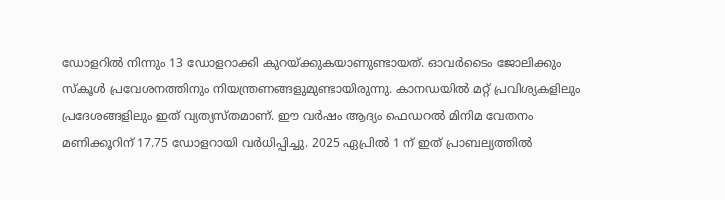ഡോളറില്‍ നിന്നും 13 ഡോളറാക്കി കുറയ്ക്കുകയാണുണ്ടായത്. ഓവര്‍ടൈം ജോലിക്കും സ്‌കൂള്‍ പ്രവേശനത്തിനും നിയന്ത്രണങ്ങളുമുണ്ടായിരുന്നു. കാനഡയില്‍ മറ്റ് പ്രവിശ്യകളിലും പ്രദേശങ്ങളിലും ഇത് വ്യത്യസ്തമാണ്. ഈ വര്‍ഷം ആദ്യം ഫെഡറല്‍ മിനിമ വേതനം മണിക്കൂറിന് 17.75 ഡോളറായി വര്‍ധിപ്പിച്ചു. 2025 ഏപ്രില്‍ 1 ന് ഇത് പ്രാബല്യത്തില്‍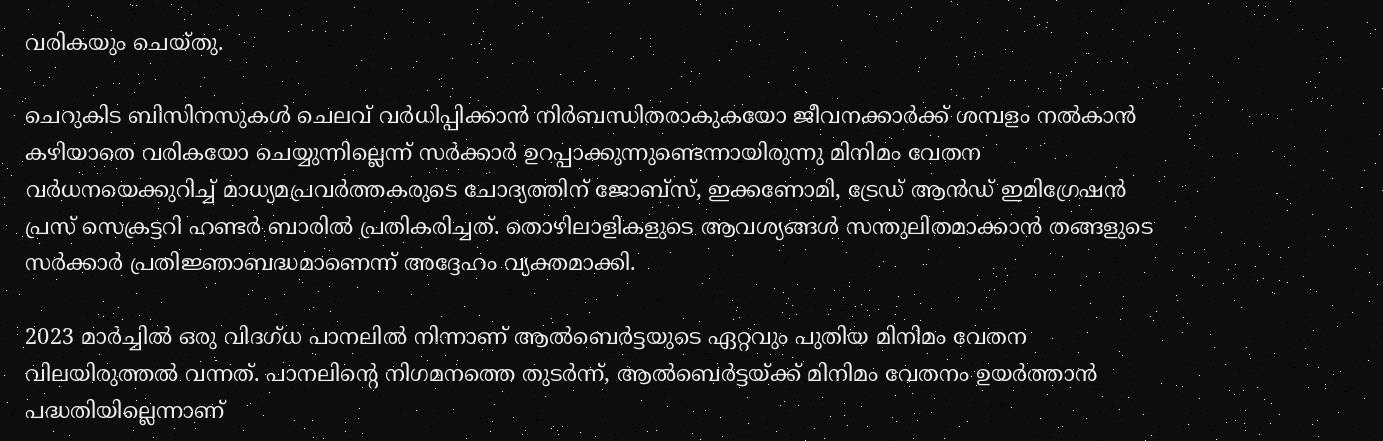വരികയും ചെയ്തു.

ചെറുകിട ബിസിനസുകള്‍ ചെലവ് വര്‍ധിപ്പിക്കാന്‍ നിര്‍ബന്ധിതരാകുകയോ ജീവനക്കാര്‍ക്ക് ശമ്പളം നല്‍കാന്‍ കഴിയാതെ വരികയോ ചെയ്യുന്നില്ലെന്ന് സര്‍ക്കാര്‍ ഉറപ്പാക്കുന്നുണ്ടെന്നായിരുന്നു മിനിമം വേതന വര്‍ധനയെക്കുറിച്ച് മാധ്യമപ്രവര്‍ത്തകരുടെ ചോദ്യത്തിന് ജോബ്‌സ്, ഇക്കണോമി, ട്രേഡ് ആന്‍ഡ് ഇമിഗ്രേഷന്‍ പ്രസ് സെക്രട്ടറി ഹണ്ടര്‍ ബാരില്‍ പ്രതികരിച്ചത്. തൊഴിലാളികളുടെ ആവശ്യങ്ങള്‍ സന്തുലിതമാക്കാന്‍ തങ്ങളുടെ സര്‍ക്കാര്‍ പ്രതിജ്ഞാബദ്ധമാണെന്ന് അദ്ദേഹം വ്യക്തമാക്കി.

2023 മാര്‍ച്ചില്‍ ഒരു വിദഗ്ധ പാനലില്‍ നിന്നാണ് ആല്‍ബെര്‍ട്ടയുടെ ഏറ്റവും പുതിയ മിനിമം വേതന വിലയിരുത്തല്‍ വന്നത്. പാനലിന്റെ നിഗമനത്തെ തുടര്‍ന്ന്, ആല്‍ബെര്‍ട്ടയ്ക്ക് മിനിമം വേതനം ഉയര്‍ത്താന്‍ പദ്ധതിയില്ലെന്നാണ്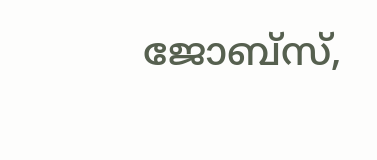ജോബ്‌സ്,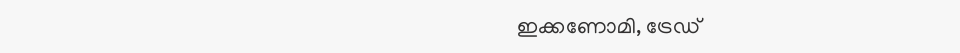ഇക്കണോമി, ട്രേഡ്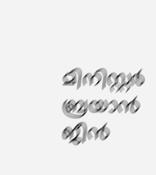മിനിസ്റ്റര്‍ ബ്രയാന്‍ ജീന്‍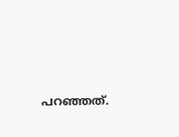പറഞ്ഞത്.